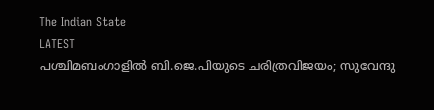The Indian State
LATEST
പശ്ചിമബംഗാളിൽ ബി.ജെ.പിയുടെ ചരിത്രവിജയം; സുവേന്ദു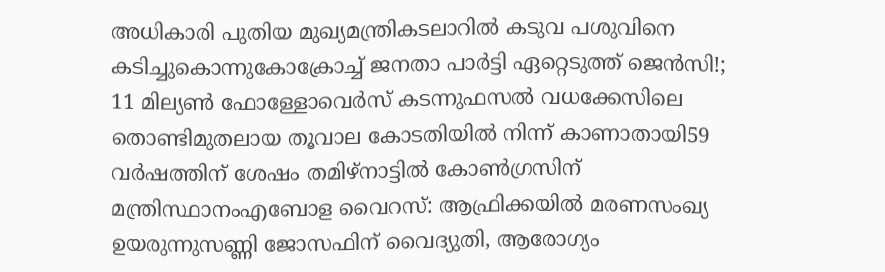അധികാരി പുതിയ മുഖ്യമന്ത്രികടലാറിൽ കടുവ പശുവിനെ കടിച്ചുകൊന്നുകോക്രോച്ച് ജനതാ പാര്‍ട്ടി ഏറ്റെടുത്ത് ജെന്‍സി!; 11 മില്യൺ ഫോള്ളോവെർസ് കടന്നുഫസല്‍ വധക്കേസിലെ തൊണ്ടിമുതലായ തൂവാല കോടതിയില്‍ നിന്ന് കാണാതായി59 വർഷത്തിന് ശേഷം തമിഴ്നാട്ടിൽ കോൺഗ്രസിന് മന്ത്രിസ്ഥാനംഎബോള വൈറസ്: ആഫ്രിക്കയിൽ മരണസംഖ്യ ഉയരുന്നുസണ്ണി ജോസഫിന് വൈദ്യുതി, ആരോഗ്യം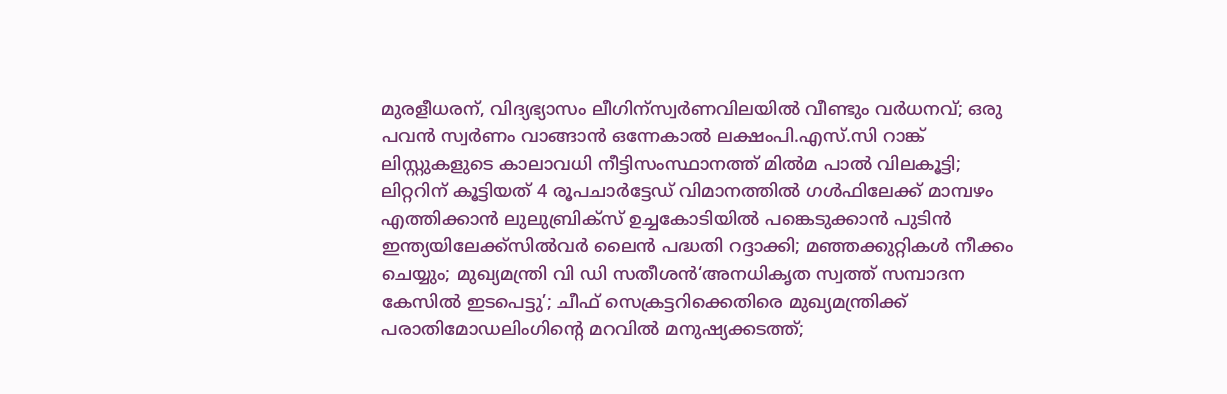മുരളീധരന്, വിദ്യഭ്യാസം ലീഗിന്സ്വർണവിലയിൽ വീണ്ടും വർധനവ്; ഒരു പവൻ സ്വർണം വാങ്ങാൻ ഒന്നേകാൽ ലക്ഷംപി.എസ്.സി റാങ്ക് ലിസ്റ്റുകളുടെ കാലാവധി നീട്ടിസംസ്ഥാനത്ത് മിൽമ പാൽ വിലകൂട്ടി; ലിറ്ററിന് കൂട്ടിയത് 4 രൂപചാർട്ടേഡ് വിമാനത്തില്‍ ഗള്‍ഫിലേക്ക് മാമ്പഴം എത്തിക്കാന്‍ ലുലുബ്രിക്‌സ് ഉച്ചകോടിയിൽ പങ്കെടുക്കാൻ പുടിൻ ഇന്ത്യയിലേക്ക്സില്‍വര്‍ ലൈന്‍ പദ്ധതി റദ്ദാക്കി; മഞ്ഞക്കുറ്റികള്‍ നീക്കം ചെയ്യും; മുഖ്യമന്ത്രി വി ഡി സതീശൻ‘അനധികൃത സ്വത്ത് സമ്പാദന കേസിൽ ഇടപെട്ടു’; ചീഫ് സെക്രട്ടറിക്കെതിരെ മുഖ്യമന്ത്രിക്ക് പരാതിമോഡലിംഗിന്റെ മറവിൽ മനുഷ്യക്കടത്ത്;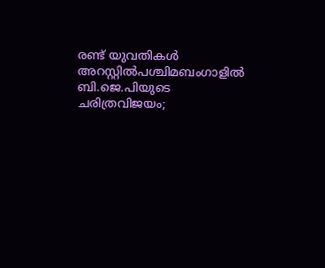രണ്ട് യുവതികൾ അറസ്റ്റിൽപശ്ചിമബംഗാളിൽ ബി.ജെ.പിയുടെ ചരിത്രവിജയം;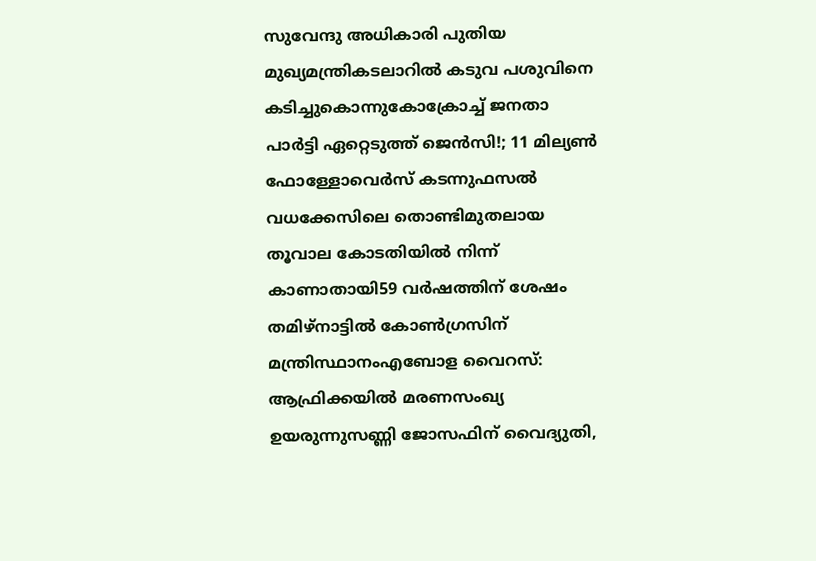സുവേന്ദു അധികാരി പുതിയ മുഖ്യമന്ത്രികടലാറിൽ കടുവ പശുവിനെ കടിച്ചുകൊന്നുകോക്രോച്ച് ജനതാ പാര്‍ട്ടി ഏറ്റെടുത്ത് ജെന്‍സി!; 11 മില്യൺ ഫോള്ളോവെർസ് കടന്നുഫസല്‍ വധക്കേസിലെ തൊണ്ടിമുതലായ തൂവാല കോടതിയില്‍ നിന്ന് കാണാതായി59 വർഷത്തിന് ശേഷം തമിഴ്നാട്ടിൽ കോൺഗ്രസിന് മന്ത്രിസ്ഥാനംഎബോള വൈറസ്: ആഫ്രിക്കയിൽ മരണസംഖ്യ ഉയരുന്നുസണ്ണി ജോസഫിന് വൈദ്യുതി,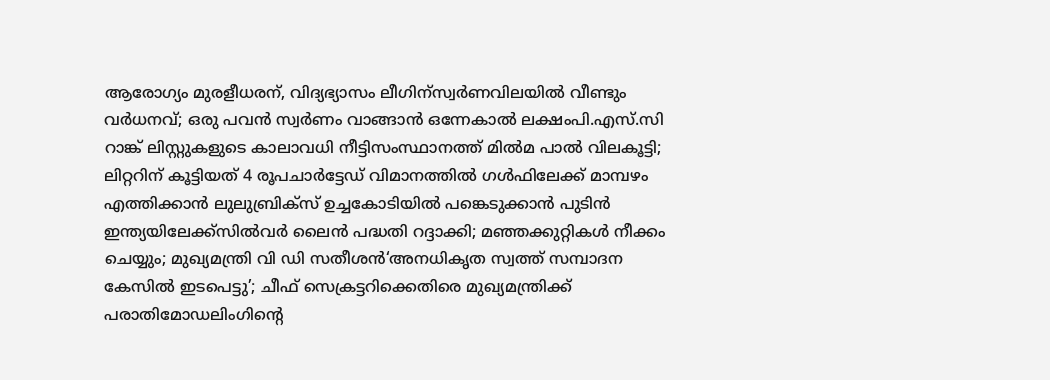ആരോഗ്യം മുരളീധരന്, വിദ്യഭ്യാസം ലീഗിന്സ്വർണവിലയിൽ വീണ്ടും വർധനവ്; ഒരു പവൻ സ്വർണം വാങ്ങാൻ ഒന്നേകാൽ ലക്ഷംപി.എസ്.സി റാങ്ക് ലിസ്റ്റുകളുടെ കാലാവധി നീട്ടിസംസ്ഥാനത്ത് മിൽമ പാൽ വിലകൂട്ടി; ലിറ്ററിന് കൂട്ടിയത് 4 രൂപചാർട്ടേഡ് വിമാനത്തില്‍ ഗള്‍ഫിലേക്ക് മാമ്പഴം എത്തിക്കാന്‍ ലുലുബ്രിക്‌സ് ഉച്ചകോടിയിൽ പങ്കെടുക്കാൻ പുടിൻ ഇന്ത്യയിലേക്ക്സില്‍വര്‍ ലൈന്‍ പദ്ധതി റദ്ദാക്കി; മഞ്ഞക്കുറ്റികള്‍ നീക്കം ചെയ്യും; മുഖ്യമന്ത്രി വി ഡി സതീശൻ‘അനധികൃത സ്വത്ത് സമ്പാദന കേസിൽ ഇടപെട്ടു’; ചീഫ് സെക്രട്ടറിക്കെതിരെ മുഖ്യമന്ത്രിക്ക് പരാതിമോഡലിംഗിന്റെ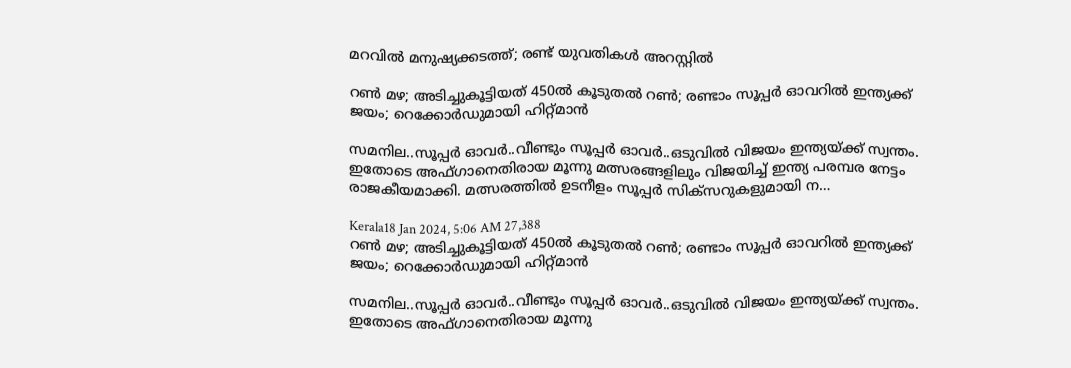മറവിൽ മനുഷ്യക്കടത്ത്; രണ്ട് യുവതികൾ അറസ്റ്റിൽ

റൺ മഴ; അടിച്ചുകൂട്ടിയത് 450ൽ കൂടുതൽ റൺ; രണ്ടാം സൂപ്പർ ഓവറിൽ ഇന്ത്യക്ക് ജയം; റെക്കോർഡുമായി ഹിറ്റ്മാൻ

സമനില..സൂപ്പർ ഓവർ..വീണ്ടും സൂപ്പർ ഓവർ..ഒടുവിൽ വിജയം ഇന്ത്യയ്ക്ക് സ്വന്തം. ഇതോടെ അഫ്ഗാനെതിരായ മൂന്നു മത്സരങ്ങളിലും വിജയിച്ച് ഇന്ത്യ പരമ്പര നേട്ടം രാജകീയമാക്കി. മത്സരത്തിൽ ഉടനീളം സൂപ്പർ സിക്സറുകളുമായി ന…

Kerala18 Jan 2024, 5:06 AM 27,388
റൺ മഴ; അടിച്ചുകൂട്ടിയത് 450ൽ കൂടുതൽ റൺ; രണ്ടാം സൂപ്പർ ഓവറിൽ ഇന്ത്യക്ക് ജയം; റെക്കോർഡുമായി ഹിറ്റ്മാൻ

സമനില..സൂപ്പർ ഓവർ..വീണ്ടും സൂപ്പർ ഓവർ..ഒടുവിൽ വിജയം ഇന്ത്യയ്ക്ക് സ്വന്തം. ഇതോടെ അഫ്ഗാനെതിരായ മൂന്നു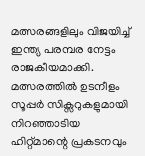മത്സരങ്ങളിലും വിജയിച്ച് ഇന്ത്യ പരമ്പര നേട്ടം രാജകീയമാക്കി. മത്സരത്തിൽ ഉടനീളം സൂപ്പർ സിക്സറുകളുമായി നിറഞ്ഞാടിയ ഹിറ്റ്മാന്റെ പ്രകടനവും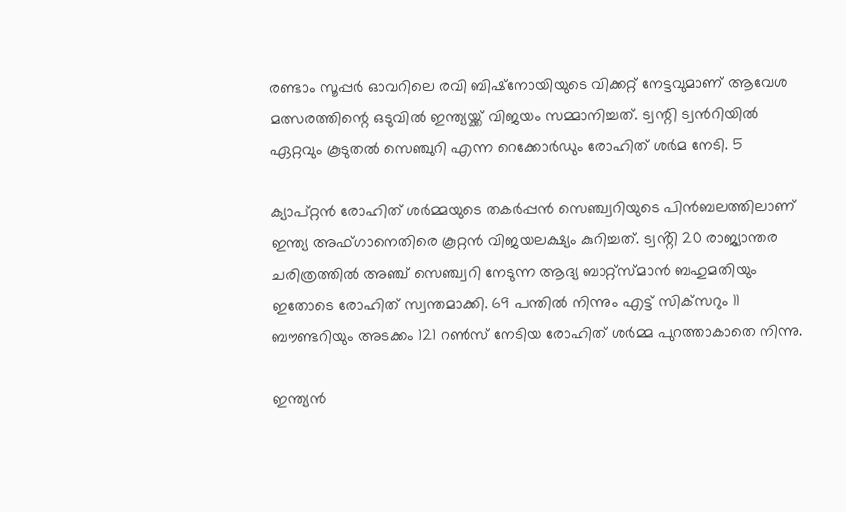രണ്ടാം സൂപ്പർ ഓവറിലെ രവി ബിഷ്നോയിയുടെ വിക്കറ്റ് നേട്ടവുമാണ് ആവേശ മത്സരത്തിന്റെ ഒടുവിൽ ഇന്ത്യയ്ക്ക് വിജയം സമ്മാനിച്ചത്. ട്വന്റി ട്വൻറിയിൽ ഏറ്റവും കൂടുതൽ സെഞ്ചുറി എന്ന റെക്കോർഡും രോഹിത് ശർമ നേടി. 5

ക്യാപ്റ്റന്‍ രോഹിത് ശര്‍മ്മയുടെ തകര്‍പ്പന്‍ സെഞ്ച്വറിയുടെ പിന്‍ബലത്തിലാണ് ഇന്ത്യ അഫ്ഗാനെതിരെ കൂറ്റന്‍ വിജയലക്ഷ്യം കുറിച്ചത്. ട്വൻ്റി 20 രാജ്യാന്തര ചരിത്രത്തിൽ അഞ്ച് സെഞ്ച്വറി നേടുന്ന ആദ്യ ബാറ്റ്സ്മാൻ ബഹുമതിയും ഇതോടെ രോഹിത് സ്വന്തമാക്കി. 69 പന്തില്‍ നിന്നും എട്ട് സിക്‌സറും 11 ബൗണ്ടറിയും അടക്കം 121 റണ്‍സ് നേടിയ രോഹിത് ശര്‍മ്മ പുറത്താകാതെ നിന്നു.

ഇന്ത്യന്‍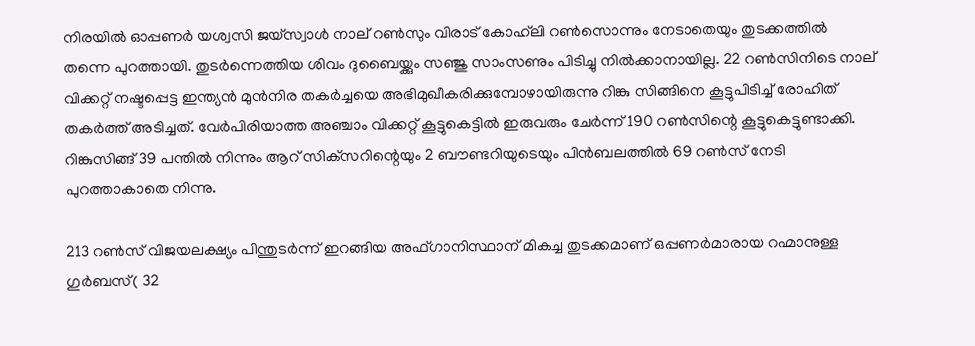നിരയില്‍ ഓപ്പണര്‍ യശ്വസി ജയ്‌സ്വാള്‍ നാല് റണ്‍സും വിരാട് കോഹ്‌ലി റണ്‍സൊന്നും നേടാതെയും തുടക്കത്തില്‍ തന്നെ പുറത്തായി. തുടര്‍ന്നെത്തിയ ശിവം ദുബൈയ്ക്കും സഞ്ജു സാംസണും പിടിച്ചു നില്‍ക്കാനായില്ല. 22 റണ്‍സിനിടെ നാല് വിക്കറ്റ് നഷ്ടപ്പെട്ട ഇന്ത്യന്‍ മുന്‍നിര തകര്‍ച്ചയെ അഭിമുഖീകരിക്കുമ്പോഴായിരുന്നു റിങ്കു സിങ്ങിനെ കൂട്ടുപിടിച്ച് രോഹിത് തകര്‍ത്ത് അടിച്ചത്. വേര്‍പിരിയാത്ത അഞ്ചാം വിക്കറ്റ് കൂട്ടുകെട്ടില്‍ ഇരുവരും ചേര്‍ന്ന് 190 റണ്‍സിന്റെ കൂട്ടുകെട്ടുണ്ടാക്കി. റിങ്കുസിങ്ങ് 39 പന്തില്‍ നിന്നും ആറ് സിക്‌സറിന്റെയും 2 ബൗണ്ടറിയുടെയും പിന്‍ബലത്തില്‍ 69 റണ്‍സ് നേടി പുറത്താകാതെ നിന്നു.

213 റൺസ് വിജയലക്ഷ്യം പിന്തുടർന്ന് ഇറങ്ങിയ അഫ്ഗാനിസ്ഥാന് മികച്ച തുടക്കമാണ് ഒപ്പണർമാരായ റഹ്മാനുള്ള ഗുർബസ്( 32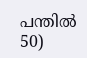പന്തിൽ 50)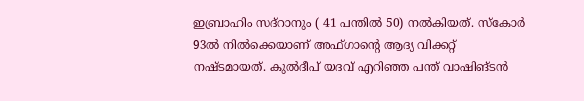ഇബ്രാഹിം സദ്‍റാനും ( 41 പന്തിൽ 50) നൽകിയത്. സ്കോർ 93ൽ നിൽക്കെയാണ് അഫ്ഗാന്റെ ആദ്യ വിക്കറ്റ് നഷ്ടമായത്. കുൽദീപ് യദവ് എറിഞ്ഞ പന്ത് വാഷിങ്ടൻ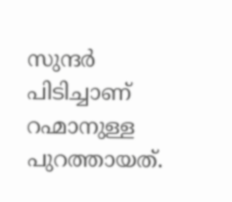സുന്ദർ പിടിച്ചാണ് റഹ്മാനുള്ള പുറത്തായത്.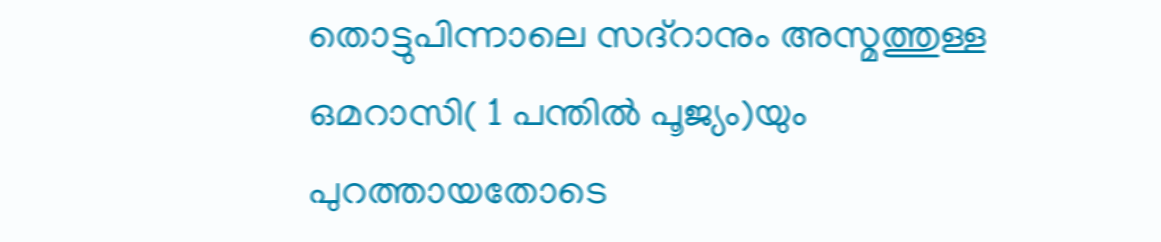തൊട്ടുപിന്നാലെ സദ്റാനും അസ്മത്തുള്ള ഒമറാസി( 1 പന്തിൽ പൂജ്യം)യും പുറത്തായതോടെ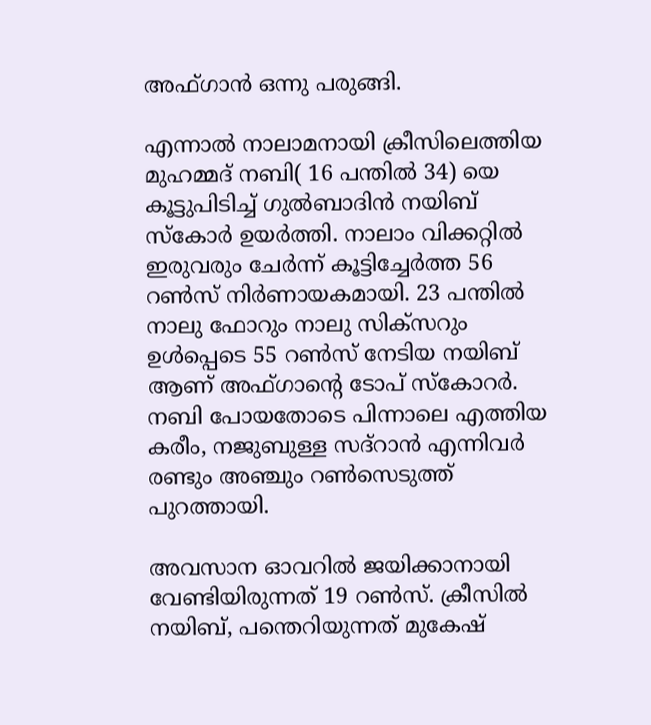അഫ്ഗാൻ ഒന്നു പരുങ്ങി.

എന്നാൽ നാലാമനായി ക്രീസിലെത്തിയ മുഹമ്മദ് നബി( 16 പന്തിൽ 34) യെ കൂട്ടുപിടിച്ച് ഗുൽബാദിൻ നയിബ് സ്കോർ ഉയർത്തി. നാലാം വിക്കറ്റിൽ ഇരുവരും ചേർന്ന് കൂട്ടിച്ചേർത്ത 56 റൺസ് നിർണായകമായി. 23 പന്തിൽ നാലു ഫോറും നാലു സിക്സറും ഉൾപ്പെടെ 55 റണ്‍സ് നേടിയ നയിബ് ആണ് അഫ്ഗാന്റെ ടോപ് സ്കോറർ. നബി പോയതോടെ പിന്നാലെ എത്തിയ കരീം, നജുബുള്ള സദ്‍റാൻ എന്നിവർ രണ്ടും അഞ്ചും റൺസെടുത്ത് പുറത്തായി.

അവസാന ഓവറിൽ ജയിക്കാനായി വേണ്ടിയിരുന്നത് 19 റൺസ്. ക്രീസിൽ നയിബ്, പന്തെറിയുന്നത് മുകേഷ്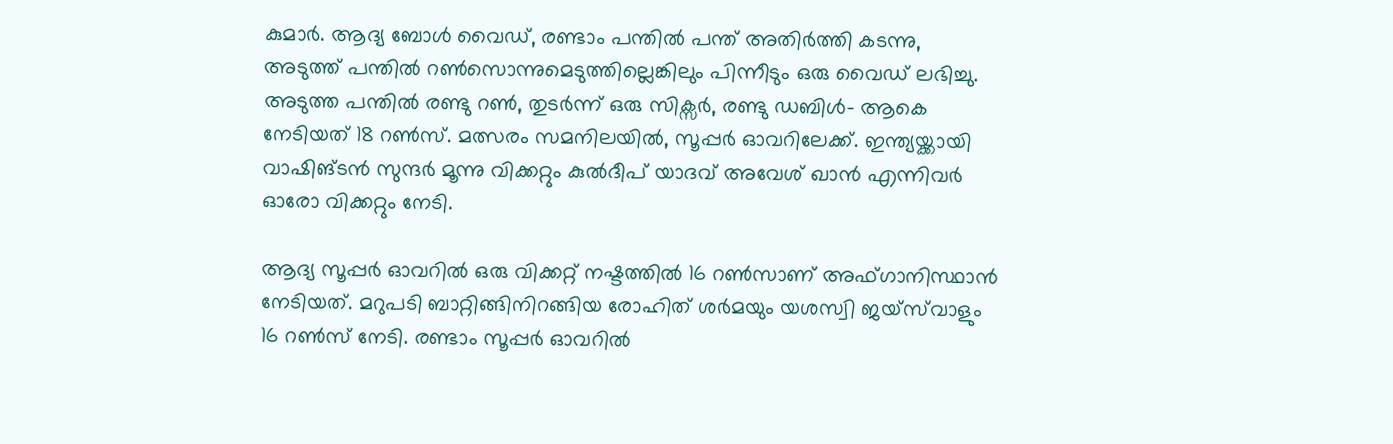കുമാർ. ആദ്യ ബോൾ വൈഡ്, രണ്ടാം പന്തിൽ പന്ത് അതിർത്തി കടന്നു, അടുത്ത് പന്തിൽ റൺസൊന്നുമെടുത്തില്ലെങ്കിലും പിന്നീടും ഒരു വൈഡ് ലഭിച്ചു. അടുത്ത പന്തിൽ രണ്ടു റൺ, തുടർന്ന് ഒരു സിക്സർ, രണ്ടു ഡബിൾ– ആകെ നേടിയത് 18 റൺസ്. മത്സരം സമനിലയിൽ, സൂപ്പർ ഓവറിലേക്ക്. ഇന്ത്യയ്ക്കായി വാഷിങ്ടൻ സുന്ദർ മൂന്നു വിക്കറ്റും കുൽദീപ് യാദവ് അവേശ് ഖാൻ എന്നിവർ ഓരോ വിക്കറ്റും നേടി.

ആദ്യ സൂപ്പർ ഓവറിൽ ഒരു വിക്കറ്റ് നഷ്ടത്തിൽ 16 റൺസാണ് അഫ്ഗാനിസ്ഥാൻ നേടിയത്. മറുപടി ബാറ്റിങ്ങിനിറങ്ങിയ രോഹിത് ശർമയും യശസ്വി ജയ്സ്‌വാളും 16 റൺസ് നേടി. രണ്ടാം സൂപ്പർ ഓവറിൽ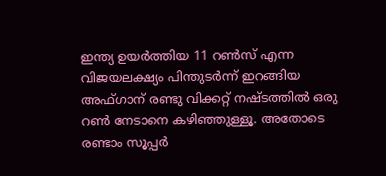ഇന്ത്യ ഉയർത്തിയ 11 റൺസ് എന്ന വിജയലക്ഷ്യം പിന്തുടർന്ന് ഇറങ്ങിയ അഫ്ഗാന് രണ്ടു വിക്കറ്റ് നഷ്ടത്തിൽ ഒരു റൺ നേടാനെ കഴിഞ്ഞുള്ളൂ. അതോടെ രണ്ടാം സൂപ്പർ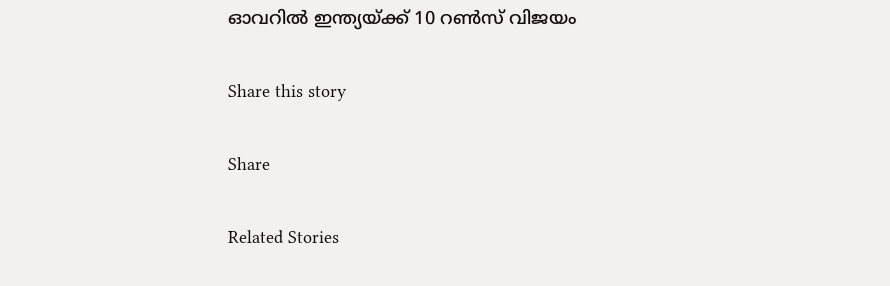ഓവറിൽ ഇന്ത്യയ്ക്ക് 10 റൺസ് വിജയം

Share this story

Share

Related Stories